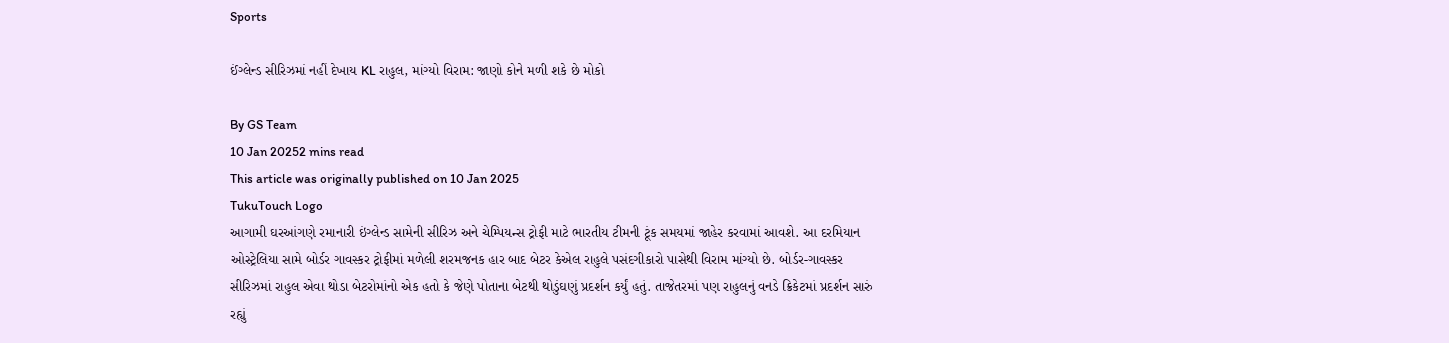Sports

ઈંગ્લેન્ડ સીરિઝમાં નહીં દેખાય KL રાહુલ, માંગ્યો વિરામ: જાણો કોને મળી શકે છે મોકો

By GS Team
10 Jan 20252 mins read
This article was originally published on 10 Jan 2025
TukuTouch Logo
આગામી ઘરઆંગણે રમાનારી ઇંગ્લેન્ડ સામેની સીરિઝ અને ચેમ્પિયન્સ ટ્રોફી માટે ભારતીય ટીમની ટૂંક સમયમાં જાહેર કરવામાં આવશે. આ દરમિયાન ઓસ્ટ્રેલિયા સામે બોર્ડર ગાવસ્કર ટ્રોફીમાં મળેલી શરમજનક હાર બાદ બેટર કેએલ રાહુલે પસંદગીકારો પાસેથી વિરામ માંગ્યો છે. બોર્ડર-ગાવસ્કર સીરિઝમાં રાહુલ એવા થોડા બેટરોમાંનો એક હતો કે જેણે પોતાના બેટથી થોડુંઘણું પ્રદર્શન કર્યું હતું. તાજેતરમાં પણ રાહુલનું વનડે ક્રિકેટમાં પ્રદર્શન સારું રહ્યું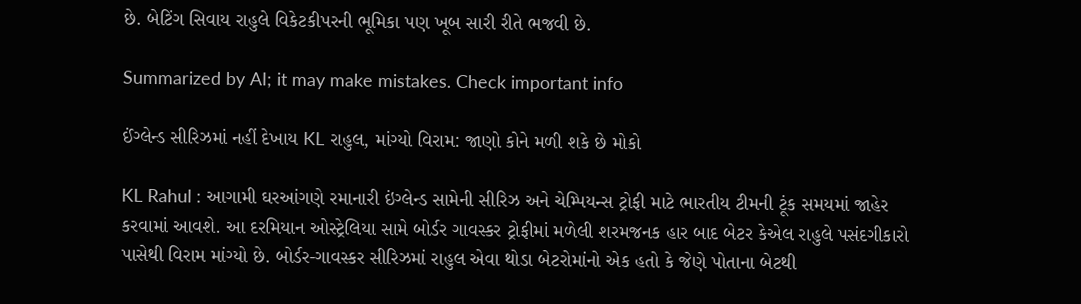છે. બેટિંગ સિવાય રાહુલે વિકેટકીપરની ભૂમિકા પણ ખૂબ સારી રીતે ભજવી છે.

Summarized by AI; it may make mistakes. Check important info

ઈંગ્લેન્ડ સીરિઝમાં નહીં દેખાય KL રાહુલ, માંગ્યો વિરામ: જાણો કોને મળી શકે છે મોકો

KL Rahul : આગામી ઘરઆંગણે રમાનારી ઇંગ્લેન્ડ સામેની સીરિઝ અને ચેમ્પિયન્સ ટ્રોફી માટે ભારતીય ટીમની ટૂંક સમયમાં જાહેર કરવામાં આવશે. આ દરમિયાન ઓસ્ટ્રેલિયા સામે બોર્ડર ગાવસ્કર ટ્રોફીમાં મળેલી શરમજનક હાર બાદ બેટર કેએલ રાહુલે પસંદગીકારો પાસેથી વિરામ માંગ્યો છે. બોર્ડર-ગાવસ્કર સીરિઝમાં રાહુલ એવા થોડા બેટરોમાંનો એક હતો કે જેણે પોતાના બેટથી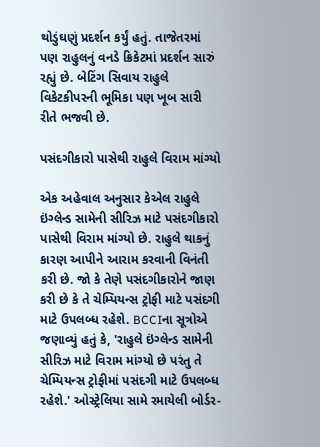થોડુંઘણું પ્રદર્શન કર્યું હતું. તાજેતરમાં પણ રાહુલનું વનડે ક્રિકેટમાં પ્રદર્શન સારું રહ્યું છે. બેટિંગ સિવાય રાહુલે વિકેટકીપરની ભૂમિકા પણ ખૂબ સારી રીતે ભજવી છે.

પસંદગીકારો પાસેથી રાહુલે વિરામ માંગ્યો

એક અહેવાલ અનુસાર કેએલ રાહુલે ઇંગ્લેન્ડ સામેની સીરિઝ માટે પસંદગીકારો પાસેથી વિરામ માંગ્યો છે. રાહુલે થાકનું કારણ આપીને આરામ કરવાની વિનંતી કરી છે. જો કે તેણે પસંદગીકારોને જાણ કરી છે કે તે ચેમ્પિયન્સ ટ્રોફી માટે પસંદગી માટે ઉપલબ્ધ રહેશે. BCCIના સૂત્રોએ જણાવ્યું હતું કે, 'રાહુલે ઇંગ્લેન્ડ સામેની સીરિઝ માટે વિરામ માંગ્યો છે પરંતુ તે ચેમ્પિયન્સ ટ્રોફીમાં પસંદગી માટે ઉપલબ્ધ રહેશે.' ઓસ્ટ્રેલિયા સામે રમાયેલી બોર્ડર-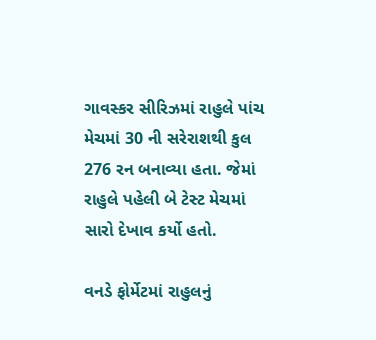ગાવસ્કર સીરિઝમાં રાહુલે પાંચ મેચમાં 30 ની સરેરાશથી કુલ 276 રન બનાવ્યા હતા. જેમાં રાહુલે પહેલી બે ટેસ્ટ મેચમાં સારો દેખાવ કર્યો હતો.

વનડે ફોર્મેટમાં રાહુલનું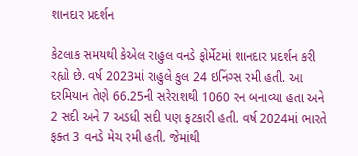શાનદાર પ્રદર્શન

કેટલાક સમયથી કેએલ રાહુલ વનડે ફોર્મેટમાં શાનદાર પ્રદર્શન કરી રહ્યો છે. વર્ષ 2023માં રાહુલે કુલ 24 ઇનિંગ્સ રમી હતી. આ દરમિયાન તેણે 66.25ની સરેરાશથી 1060 રન બનાવ્યા હતા અને 2 સદી અને 7 અડધી સદી પણ ફટકારી હતી. વર્ષ 2024માં ભારતે ફક્ત 3 વનડે મેચ રમી હતી. જેમાંથી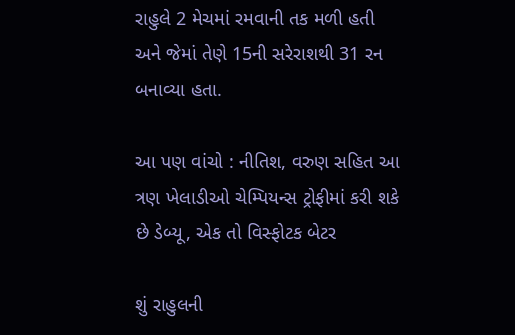રાહુલે 2 મેચમાં રમવાની તક મળી હતી અને જેમાં તેણે 15ની સરેરાશથી 31 રન બનાવ્યા હતા.

આ પણ વાંચો : નીતિશ, વરુણ સહિત આ ત્રણ ખેલાડીઓ ચેમ્પિયન્સ ટ્રોફીમાં કરી શકે છે ડેબ્યૂ, એક તો વિસ્ફોટક બેટર

શું રાહુલની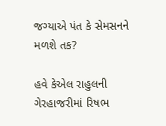જગ્યાએ પંત કે સેમસનને મળશે તક?

હવે કેએલ રાહુલની ગેરહાજરીમાં રિષભ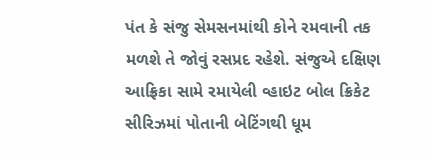પંત કે સંજુ સેમસનમાંથી કોને રમવાની તક મળશે તે જોવું રસપ્રદ રહેશે. સંજુએ દક્ષિણ આફ્રિકા સામે રમાયેલી વ્હાઇટ બોલ ક્રિકેટ સીરિઝમાં પોતાની બેટિંગથી ધૂમ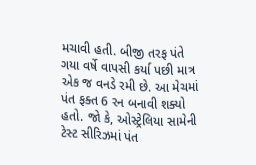મચાવી હતી. બીજી તરફ પંતે ગયા વર્ષે વાપસી કર્યા પછી માત્ર એક જ વનડે રમી છે. આ મેચમાં પંત ફક્ત 6 રન બનાવી શક્યો હતો. જો કે, ઓસ્ટ્રેલિયા સામેની ટેસ્ટ સીરિઝમાં પંત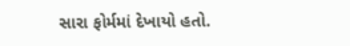સારા ફોર્મમાં દેખાયો હતો.